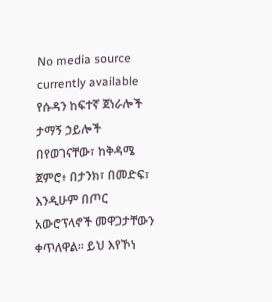No media source currently available
የሱዳን ከፍተኛ ጀነራሎች ታማኝ ኃይሎች በየወገናቸው፣ ከቅዳሜ ጀምሮ፥ በታንክ፣ በመድፍ፣ እንዲሁም በጦር አውሮፕላኖች መዋጋታቸውን ቀጥለዋል፡፡ ይህ እየኾነ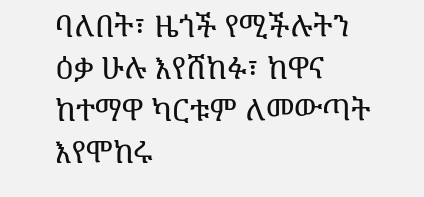ባለበት፣ ዜጎች የሚችሉትን ዕቃ ሁሉ እየሸከፉ፣ ከዋና ከተማዋ ካርቱም ለመውጣት እየሞከሩ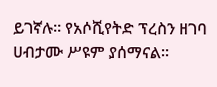ይገኛሉ። የአሶሺየትድ ፕረስን ዘገባ ሀብታሙ ሥዩም ያሰማናል።